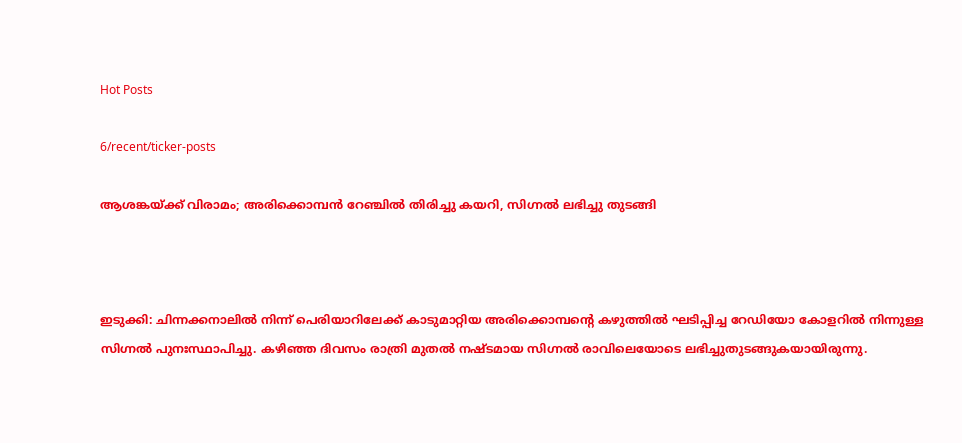Hot Posts

6/recent/ticker-posts

ആശങ്കയ്ക്ക് വിരാമം; അരിക്കൊമ്പന്‍ റേഞ്ചില്‍ തിരിച്ചു കയറി, സിഗ്നൽ ലഭിച്ചു തുടങ്ങി



ഇടുക്കി: ചിന്നക്കനാലിൽ നിന്ന് പെരിയാറിലേക്ക് കാടുമാറ്റിയ അരിക്കൊമ്പന്റെ കഴുത്തിൽ ഘടിപ്പിച്ച റേഡിയോ കോളറിൽ നിന്നുള്ള സിഗ്നൽ പുനഃസ്ഥാപിച്ചു. കഴിഞ്ഞ ദിവസം രാത്രി മുതൽ നഷ്ടമായ സിഗ്നൽ രാവിലെയോടെ ലഭിച്ചുതുടങ്ങുകയായിരുന്നു.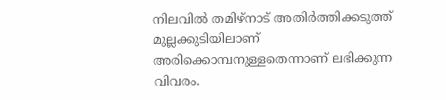നിലവിൽ തമിഴ്നാട് അതിർത്തിക്കടുത്ത് മുല്ലക്കുടിയിലാണ് അരിക്കൊമ്പനുള്ളതെന്നാണ് ലഭിക്കുന്ന വിവരം.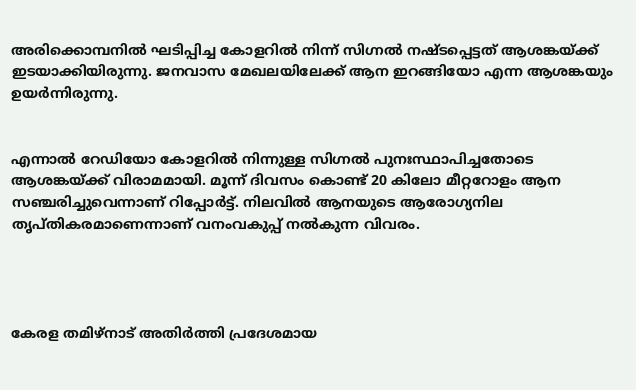അരിക്കൊമ്പനിൽ ഘടിപ്പിച്ച കോളറിൽ നിന്ന് സിഗ്നൽ നഷ്ടപ്പെട്ടത് ആശങ്കയ്ക്ക് ഇടയാക്കിയിരുന്നു. ജനവാസ മേഖലയിലേക്ക് ആന ഇറങ്ങിയോ എന്ന ആശങ്കയും ഉയർന്നിരുന്നു.


എന്നാൽ റേഡിയോ കോളറിൽ നിന്നുള്ള സിഗ്നൽ പുനഃസ്ഥാപിച്ചതോടെ ആശങ്കയ്ക്ക് വിരാമമായി. മൂന്ന് ദിവസം കൊണ്ട് 20 കിലോ മീറ്ററോളം ആന സഞ്ചരിച്ചുവെന്നാണ് റിപ്പോർട്ട്. നിലവിൽ ആനയുടെ ആരോഗ്യനില തൃപ്തികരമാണെന്നാണ് വനംവകുപ്പ് നൽകുന്ന വിവരം.




കേരള തമിഴ്നാട് അതിർത്തി പ്രദേശമായ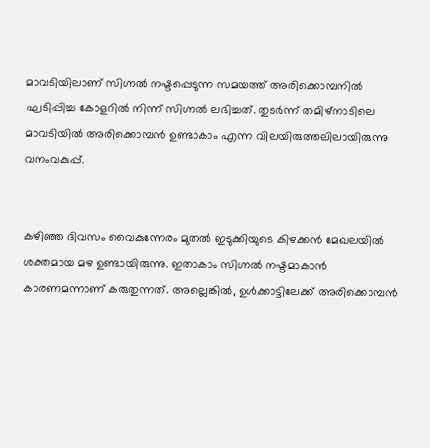മാവടിയിലാണ് സിഗ്നൽ നഷ്ടപ്പെടുന്ന സമയത്ത് അരിക്കൊമ്പനിൽ ഘടിപ്പിച്ച കോളറിൽ നിന്ന് സിഗ്നൽ ലഭിച്ചത്. തുടർന്ന് തമിഴ്നാടിലെ മാവടിയിൽ അരിക്കൊമ്പൻ ഉണ്ടാകാം എന്ന വിലയിരുത്തലിലായിരുന്നു വനംവകുപ്പ്.


കഴിഞ്ഞ ദിവസം വൈകുന്നേരം മുതൽ ഇടുക്കിയുടെ കിഴക്കൻ മേഖലയിൽ ശക്തമായ മഴ ഉണ്ടായിരുന്നു. ഇതാകാം സിഗ്നൽ നഷ്ടമാകാൻ കാരണമന്നാണ് കരുതുന്നത്. അല്ലെങ്കിൽ, ഉൾക്കാട്ടിലേക്ക് അരിക്കൊമ്പൻ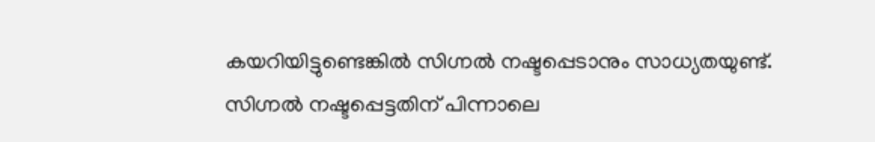കയറിയിട്ടുണ്ടെങ്കിൽ സിഗ്നൽ നഷ്ടപ്പെടാനും സാധ്യതയുണ്ട്. സിഗ്നൽ നഷ്ടപ്പെട്ടതിന് പിന്നാലെ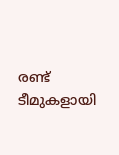രണ്ട് ടീമുകളായി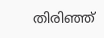തിരിഞ്ഞ്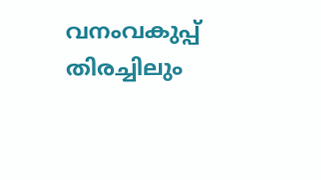വനംവകുപ്പ് തിരച്ചിലും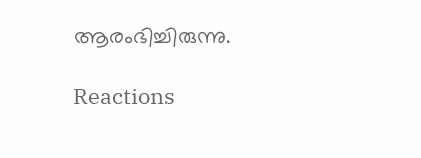ആരംഭിച്ചിരുന്നു.

Reactions